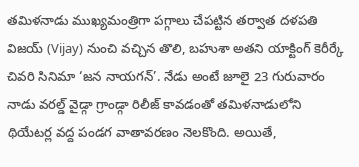తమిళనాడు ముఖ్యమంత్రిగా పగ్గాలు చేపట్టిన తర్వాత దళపతి విజయ్ (Vijay) నుంచి వచ్చిన తొలి, బహుశా అతని యాక్టింగ్ కెరీర్కే చివరి సినిమా ‘జన నాయగన్’. నేడు అంటే జూలై 23 గురువారం నాడు వరల్డ్ వైడ్గా గ్రాండ్గా రిలీజ్ కావడంతో తమిళనాడులోని థియేటర్ల వద్ద పండగ వాతావరణం నెలకొంది. అయితే,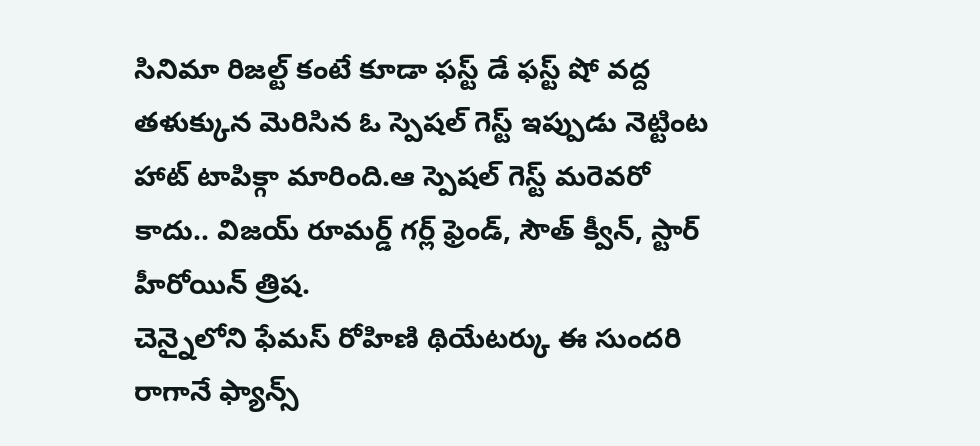సినిమా రిజల్ట్ కంటే కూడా ఫస్ట్ డే ఫస్ట్ షో వద్ద తళుక్కున మెరిసిన ఓ స్పెషల్ గెస్ట్ ఇప్పుడు నెట్టింట హాట్ టాపిక్గా మారింది.ఆ స్పెషల్ గెస్ట్ మరెవరో కాదు.. విజయ్ రూమర్డ్ గర్ల్ ఫ్రెండ్, సౌత్ క్వీన్, స్టార్ హీరోయిన్ త్రిష.
చెన్నైలోని ఫేమస్ రోహిణి థియేటర్కు ఈ సుందరి రాగానే ఫ్యాన్స్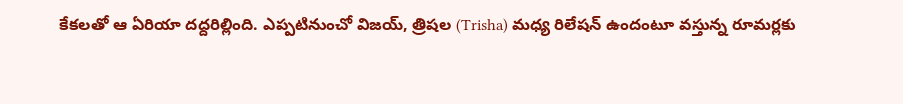కేకలతో ఆ ఏరియా దద్దరిల్లింది. ఎప్పటినుంచో విజయ్, త్రిషల (Trisha) మధ్య రిలేషన్ ఉందంటూ వస్తున్న రూమర్లకు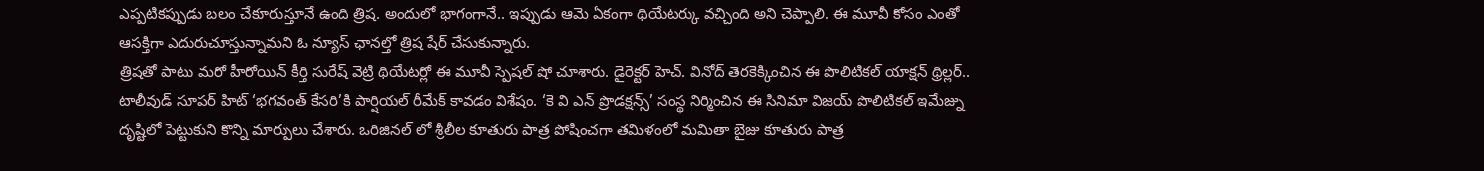ఎప్పటికప్పుడు బలం చేకూరుస్తూనే ఉంది త్రిష. అందులో భాగంగానే.. ఇప్పుడు ఆమె ఏకంగా థియేటర్కు వచ్చింది అని చెప్పాలి. ఈ మూవీ కోసం ఎంతో ఆసక్తిగా ఎదురుచూస్తున్నామని ఓ న్యూస్ ఛానల్తో త్రిష షేర్ చేసుకున్నారు.
త్రిషతో పాటు మరో హీరోయిన్ కీర్తి సురేష్ వెట్రి థియేటర్లో ఈ మూవీ స్పెషల్ షో చూశారు. డైరెక్టర్ హెచ్. వినోద్ తెరకెక్కించిన ఈ పొలిటికల్ యాక్షన్ థ్రిల్లర్.. టాలీవుడ్ సూపర్ హిట్ ‘భగవంత్ కేసరి’కి పార్షియల్ రీమేక్ కావడం విశేషం. ‘కె వి ఎన్ ప్రొడక్షన్స్’ సంస్థ నిర్మించిన ఈ సినిమా విజయ్ పొలిటికల్ ఇమేజ్ను దృష్టిలో పెట్టుకుని కొన్ని మార్పులు చేశారు. ఒరిజినల్ లో శ్రీలీల కూతురు పాత్ర పోషించగా తమిళంలో మమితా బైజు కూతురు పాత్ర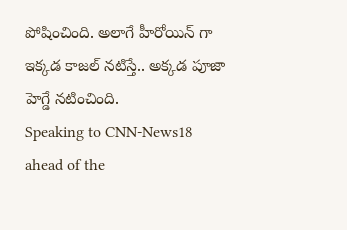పోషించింది. అలాగే హీరోయిన్ గా ఇక్కడ కాజల్ నటిస్తే.. అక్కడ పూజా హెగ్డే నటించింది.
Speaking to CNN-News18 ahead of the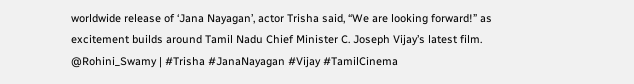worldwide release of ‘Jana Nayagan’, actor Trisha said, “We are looking forward!” as excitement builds around Tamil Nadu Chief Minister C. Joseph Vijay’s latest film. @Rohini_Swamy | #Trisha #JanaNayagan #Vijay #TamilCinema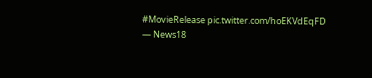#MovieRelease pic.twitter.com/hoEKVdEqFD
— News18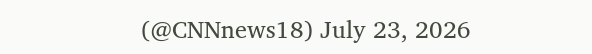(@CNNnews18) July 23, 2026